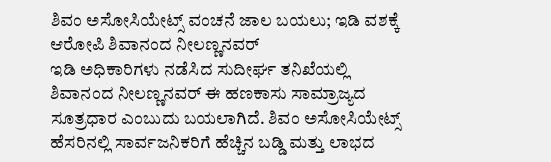ಶಿವಂ ಅಸೋಸಿಯೇಟ್ಸ್ ವಂಚನೆ ಜಾಲ ಬಯಲು; ಇಡಿ ವಶಕ್ಕೆ ಆರೋಪಿ ಶಿವಾನಂದ ನೀಲಣ್ಣನವರ್
ಇಡಿ ಅಧಿಕಾರಿಗಳು ನಡೆಸಿದ ಸುದೀರ್ಘ ತನಿಖೆಯಲ್ಲಿ ಶಿವಾನಂದ ನೀಲಣ್ಣನವರ್ ಈ ಹಣಕಾಸು ಸಾಮ್ರಾಜ್ಯದ ಸೂತ್ರಧಾರ ಎಂಬುದು ಬಯಲಾಗಿದೆ. ಶಿವಂ ಅಸೋಸಿಯೇಟ್ಸ್ ಹೆಸರಿನಲ್ಲಿ ಸಾರ್ವಜನಿಕರಿಗೆ ಹೆಚ್ಚಿನ ಬಡ್ಡಿ ಮತ್ತು ಲಾಭದ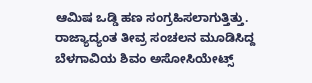ಆಮಿಷ ಒಡ್ಡಿ ಹಣ ಸಂಗ್ರಹಿಸಲಾಗುತ್ತಿತ್ತು.
ರಾಜ್ಯಾದ್ಯಂತ ತೀವ್ರ ಸಂಚಲನ ಮೂಡಿಸಿದ್ದ ಬೆಳಗಾವಿಯ ಶಿವಂ ಅಸೋಸಿಯೇಟ್ಸ್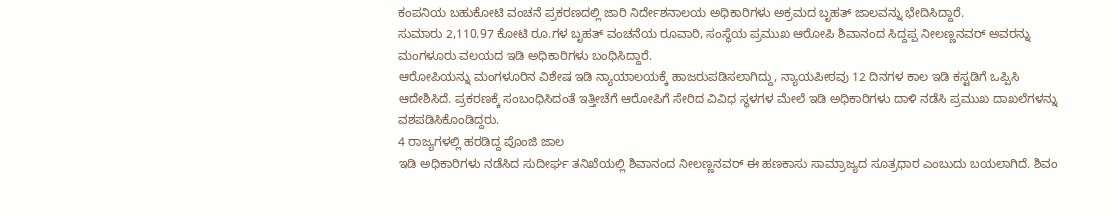ಕಂಪನಿಯ ಬಹುಕೋಟಿ ವಂಚನೆ ಪ್ರಕರಣದಲ್ಲಿ ಜಾರಿ ನಿರ್ದೇಶನಾಲಯ ಅಧಿಕಾರಿಗಳು ಅಕ್ರಮದ ಬೃಹತ್ ಜಾಲವನ್ನು ಭೇದಿಸಿದ್ದಾರೆ.
ಸುಮಾರು 2,110.97 ಕೋಟಿ ರೂ.ಗಳ ಬೃಹತ್ ವಂಚನೆಯ ರೂವಾರಿ, ಸಂಸ್ಥೆಯ ಪ್ರಮುಖ ಆರೋಪಿ ಶಿವಾನಂದ ಸಿದ್ದಪ್ಪ ನೀಲಣ್ಣನವರ್ ಅವರನ್ನು ಮಂಗಳೂರು ವಲಯದ ಇಡಿ ಅಧಿಕಾರಿಗಳು ಬಂಧಿಸಿದ್ದಾರೆ.
ಆರೋಪಿಯನ್ನು ಮಂಗಳೂರಿನ ವಿಶೇಷ ಇಡಿ ನ್ಯಾಯಾಲಯಕ್ಕೆ ಹಾಜರುಪಡಿಸಲಾಗಿದ್ದು, ನ್ಯಾಯಪೀಠವು 12 ದಿನಗಳ ಕಾಲ ಇಡಿ ಕಸ್ಟಡಿಗೆ ಒಪ್ಪಿಸಿ ಆದೇಶಿಸಿದೆ. ಪ್ರಕರಣಕ್ಕೆ ಸಂಬಂಧಿಸಿದಂತೆ ಇತ್ತೀಚೆಗೆ ಆರೋಪಿಗೆ ಸೇರಿದ ವಿವಿಧ ಸ್ಥಳಗಳ ಮೇಲೆ ಇಡಿ ಅಧಿಕಾರಿಗಳು ದಾಳಿ ನಡೆಸಿ ಪ್ರಮುಖ ದಾಖಲೆಗಳನ್ನು ವಶಪಡಿಸಿಕೊಂಡಿದ್ದರು.
4 ರಾಜ್ಯಗಳಲ್ಲಿ ಹರಡಿದ್ದ ಪೊಂಜಿ ಜಾಲ
ಇಡಿ ಅಧಿಕಾರಿಗಳು ನಡೆಸಿದ ಸುದೀರ್ಘ ತನಿಖೆಯಲ್ಲಿ ಶಿವಾನಂದ ನೀಲಣ್ಣನವರ್ ಈ ಹಣಕಾಸು ಸಾಮ್ರಾಜ್ಯದ ಸೂತ್ರಧಾರ ಎಂಬುದು ಬಯಲಾಗಿದೆ. ಶಿವಂ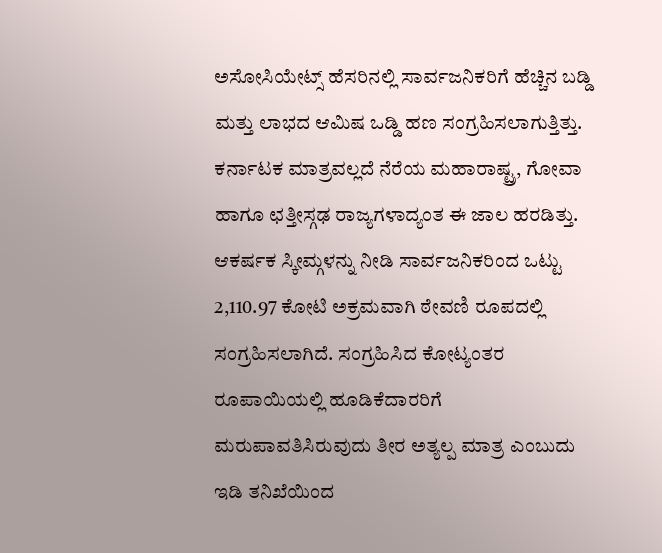ಅಸೋಸಿಯೇಟ್ಸ್ ಹೆಸರಿನಲ್ಲಿ ಸಾರ್ವಜನಿಕರಿಗೆ ಹೆಚ್ಚಿನ ಬಡ್ಡಿ ಮತ್ತು ಲಾಭದ ಆಮಿಷ ಒಡ್ಡಿ ಹಣ ಸಂಗ್ರಹಿಸಲಾಗುತ್ತಿತ್ತು. ಕರ್ನಾಟಕ ಮಾತ್ರವಲ್ಲದೆ ನೆರೆಯ ಮಹಾರಾಷ್ಟ್ರ, ಗೋವಾ ಹಾಗೂ ಛತ್ತೀಸ್ಗಢ ರಾಜ್ಯಗಳಾದ್ಯಂತ ಈ ಜಾಲ ಹರಡಿತ್ತು.
ಆಕರ್ಷಕ ಸ್ಕೀಮ್ಗಳನ್ನು ನೀಡಿ ಸಾರ್ವಜನಿಕರಿಂದ ಒಟ್ಟು 2,110.97 ಕೋಟಿ ಅಕ್ರಮವಾಗಿ ಠೇವಣಿ ರೂಪದಲ್ಲಿ ಸಂಗ್ರಹಿಸಲಾಗಿದೆ. ಸಂಗ್ರಹಿಸಿದ ಕೋಟ್ಯಂತರ ರೂಪಾಯಿಯಲ್ಲಿ ಹೂಡಿಕೆದಾರರಿಗೆ ಮರುಪಾವತಿಸಿರುವುದು ತೀರ ಅತ್ಯಲ್ಪ ಮಾತ್ರ ಎಂಬುದು ಇಡಿ ತನಿಖೆಯಿಂದ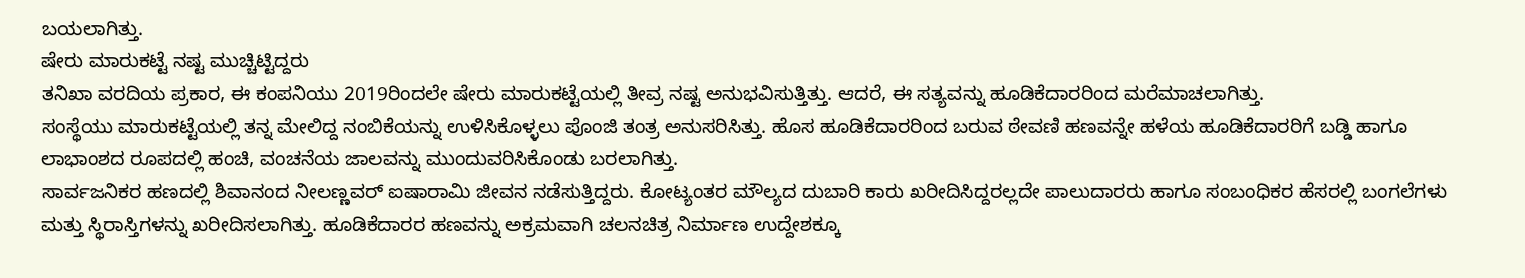ಬಯಲಾಗಿತ್ತು.
ಷೇರು ಮಾರುಕಟ್ಟೆ ನಷ್ಟ ಮುಚ್ಚಿಟ್ಟಿದ್ದರು
ತನಿಖಾ ವರದಿಯ ಪ್ರಕಾರ, ಈ ಕಂಪನಿಯು 2019ರಿಂದಲೇ ಷೇರು ಮಾರುಕಟ್ಟೆಯಲ್ಲಿ ತೀವ್ರ ನಷ್ಟ ಅನುಭವಿಸುತ್ತಿತ್ತು. ಆದರೆ, ಈ ಸತ್ಯವನ್ನು ಹೂಡಿಕೆದಾರರಿಂದ ಮರೆಮಾಚಲಾಗಿತ್ತು.
ಸಂಸ್ಥೆಯು ಮಾರುಕಟ್ಟೆಯಲ್ಲಿ ತನ್ನ ಮೇಲಿದ್ದ ನಂಬಿಕೆಯನ್ನು ಉಳಿಸಿಕೊಳ್ಳಲು ಪೊಂಜಿ ತಂತ್ರ ಅನುಸರಿಸಿತ್ತು. ಹೊಸ ಹೂಡಿಕೆದಾರರಿಂದ ಬರುವ ಠೇವಣಿ ಹಣವನ್ನೇ ಹಳೆಯ ಹೂಡಿಕೆದಾರರಿಗೆ ಬಡ್ಡಿ ಹಾಗೂ ಲಾಭಾಂಶದ ರೂಪದಲ್ಲಿ ಹಂಚಿ, ವಂಚನೆಯ ಜಾಲವನ್ನು ಮುಂದುವರಿಸಿಕೊಂಡು ಬರಲಾಗಿತ್ತು.
ಸಾರ್ವಜನಿಕರ ಹಣದಲ್ಲಿ ಶಿವಾನಂದ ನೀಲಣ್ಣವರ್ ಐಷಾರಾಮಿ ಜೀವನ ನಡೆಸುತ್ತಿದ್ದರು. ಕೋಟ್ಯಂತರ ಮೌಲ್ಯದ ದುಬಾರಿ ಕಾರು ಖರೀದಿಸಿದ್ದರಲ್ಲದೇ ಪಾಲುದಾರರು ಹಾಗೂ ಸಂಬಂಧಿಕರ ಹೆಸರಲ್ಲಿ ಬಂಗಲೆಗಳು ಮತ್ತು ಸ್ಥಿರಾಸ್ತಿಗಳನ್ನು ಖರೀದಿಸಲಾಗಿತ್ತು. ಹೂಡಿಕೆದಾರರ ಹಣವನ್ನು ಅಕ್ರಮವಾಗಿ ಚಲನಚಿತ್ರ ನಿರ್ಮಾಣ ಉದ್ದೇಶಕ್ಕೂ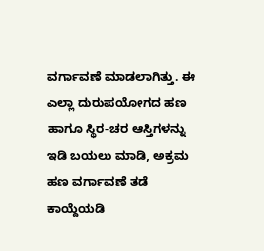ವರ್ಗಾವಣೆ ಮಾಡಲಾಗಿತ್ತು. ಈ ಎಲ್ಲಾ ದುರುಪಯೋಗದ ಹಣ ಹಾಗೂ ಸ್ಥಿರ-ಚರ ಆಸ್ತಿಗಳನ್ನು ಇಡಿ ಬಯಲು ಮಾಡಿ, ಅಕ್ರಮ ಹಣ ವರ್ಗಾವಣೆ ತಡೆ ಕಾಯ್ದೆಯಡಿ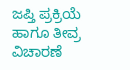ಜಪ್ತಿ ಪ್ರಕ್ರಿಯೆ ಹಾಗೂ ತೀವ್ರ ವಿಚಾರಣೆ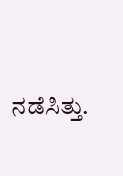ನಡೆಸಿತ್ತು.